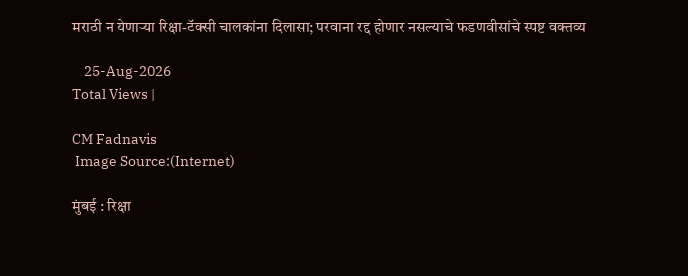मराठी न येणाऱ्या रिक्षा-टॅक्सी चालकांना दिलासा; परवाना रद्द होणार नसल्याचे फडणवीसांचे स्पष्ट वक्तव्य

    25-Aug-2026
Total Views |

CM Fadnavis
 Image Source:(Internet)

मुंबई : रिक्षा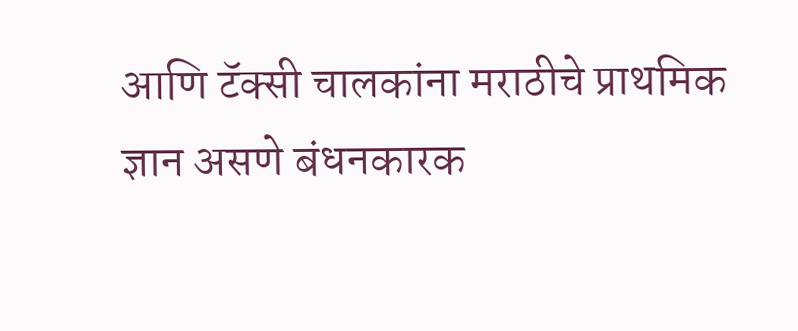आणि टॅक्सी चालकांना मराठीचे प्राथमिक ज्ञान असणे बंधनकारक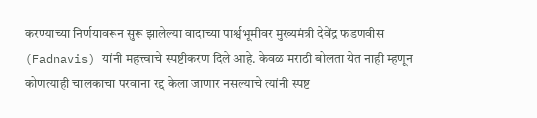करण्याच्या निर्णयावरून सुरू झालेल्या वादाच्या पार्श्वभूमीवर मुख्यमंत्री देवेंद्र फडणवीस (Fadnavis) यांनी महत्त्वाचे स्पष्टीकरण दिले आहे. केवळ मराठी बोलता येत नाही म्हणून कोणत्याही चालकाचा परवाना रद्द केला जाणार नसल्याचे त्यांनी स्पष्ट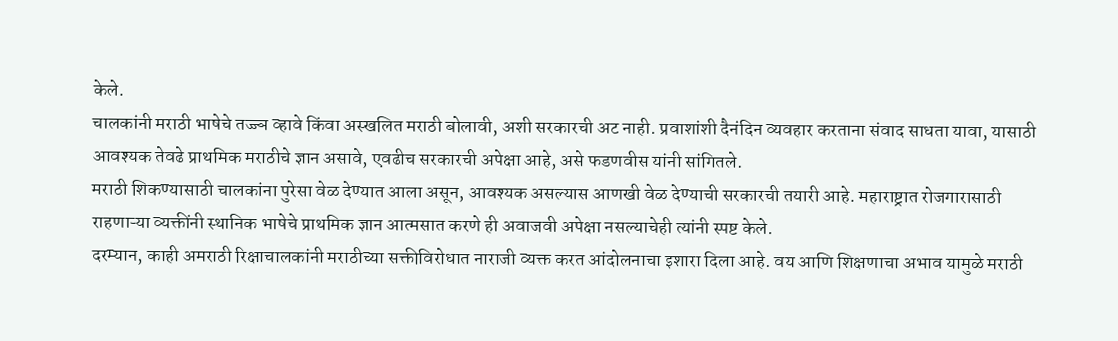केले.
चालकांनी मराठी भाषेचे तज्ज्ञ व्हावे किंवा अस्खलित मराठी बोलावी, अशी सरकारची अट नाही. प्रवाशांशी दैनंदिन व्यवहार करताना संवाद साधता यावा, यासाठी आवश्यक तेवढे प्राथमिक मराठीचे ज्ञान असावे, एवढीच सरकारची अपेक्षा आहे, असे फडणवीस यांनी सांगितले.
मराठी शिकण्यासाठी चालकांना पुरेसा वेळ देण्यात आला असून, आवश्यक असल्यास आणखी वेळ देण्याची सरकारची तयारी आहे. महाराष्ट्रात रोजगारासाठी राहणाऱ्या व्यक्तींनी स्थानिक भाषेचे प्राथमिक ज्ञान आत्मसात करणे ही अवाजवी अपेक्षा नसल्याचेही त्यांनी स्पष्ट केले.
दरम्यान, काही अमराठी रिक्षाचालकांनी मराठीच्या सक्तीविरोधात नाराजी व्यक्त करत आंदोलनाचा इशारा दिला आहे. वय आणि शिक्षणाचा अभाव यामुळे मराठी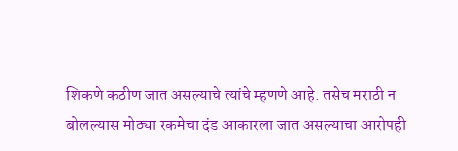शिकणे कठीण जात असल्याचे त्यांचे म्हणणे आहे. तसेच मराठी न बोलल्यास मोठ्या रकमेचा दंड आकारला जात असल्याचा आरोपही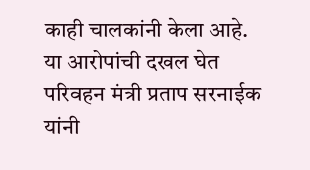काही चालकांनी केला आहे.
या आरोपांची दखल घेत परिवहन मंत्री प्रताप सरनाईक यांनी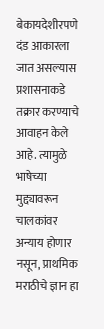बेकायदेशीरपणे दंड आकारला जात असल्यास प्रशासनाकडे तक्रार करण्याचे आवाहन केले आहे. त्यामुळे भाषेच्या मुद्द्यावरून चालकांवर अन्याय होणार नसून, प्राथमिक मराठीचे ज्ञान हा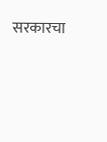सरकारचा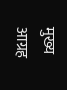मुख्य आग्रह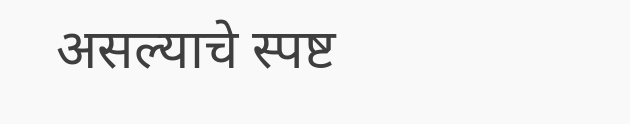असल्याचे स्पष्ट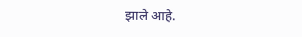झाले आहे.